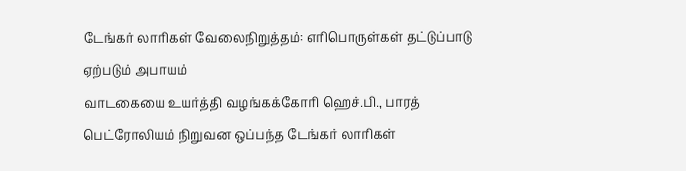டேங்கர் லாரிகள் வேலைநிறுத்தம்: எரிபொருள்கள் தட்டுப்பாடு ஏற்படும் அபாயம்
வாடகையை உயர்த்தி வழங்கக்கோரி ஹெச்.பி., பாரத் பெட்ரோலியம் நிறுவன ஒப்பந்த டேங்கர் லாரிகள்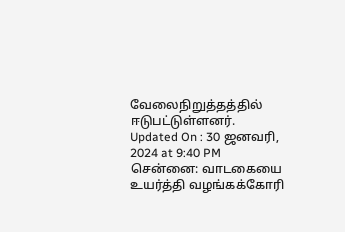வேலைநிறுத்தத்தில் ஈடுபட்டுள்ளனர்.
Updated On : 30 ஜனவரி, 2024 at 9:40 PM
சென்னை: வாடகையை உயர்த்தி வழங்கக்கோரி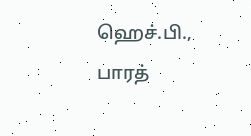ஹெச்.பி., பாரத்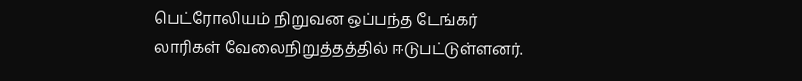பெட்ரோலியம் நிறுவன ஒப்பந்த டேங்கர் லாரிகள் வேலைநிறுத்தத்தில் ஈடுபட்டுள்ளனர்.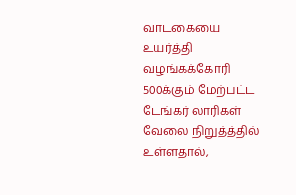வாடகையை உயர்த்தி வழங்கக்கோரி 500க்கும் மேற்பட்ட டேங்கர் லாரிகள் வேலை நிறுத்த்தில் உள்ளதால்,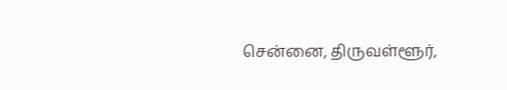சென்னை, திருவள்ளூர்,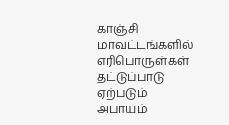காஞ்சி மாவட்டங்களில் எரிபொருள்கள் தட்டுப்பாடு ஏற்படும் அபாயம்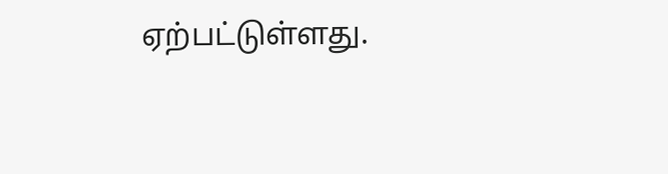ஏற்பட்டுள்ளது.